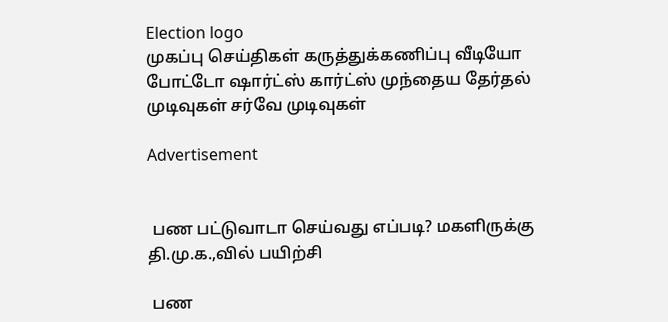Election logo
முகப்பு செய்திகள் கருத்துக்கணிப்பு வீடியோ போட்டோ ஷார்ட்ஸ் கார்ட்ஸ் முந்தைய தேர்தல் முடிவுகள் சர்வே முடிவுகள்

Advertisement


 பண பட்டுவாடா செய்வது எப்படி? மகளிருக்கு தி.மு.க.,வில் பயிற்சி

 பண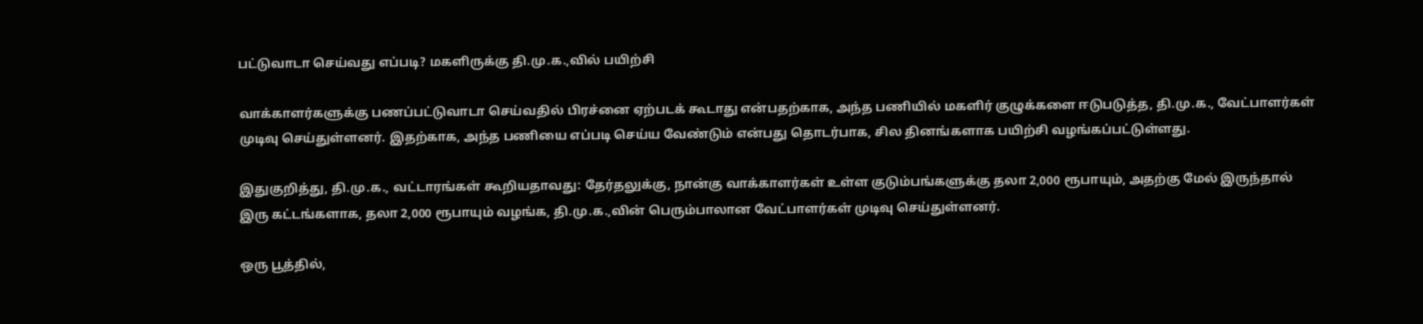பட்டுவாடா செய்வது எப்படி? மகளிருக்கு தி.மு.க.,வில் பயிற்சி

வாக்காளர்களுக்கு பணப்பட்டுவாடா செய்வதில் பிரச்னை ஏற்படக் கூடாது என்பதற்காக, அந்த பணியில் மகளிர் குழுக்களை ஈடுபடுத்த, தி.மு.க., வேட்பாளர்கள் முடிவு செய்துள்ளனர். இதற்காக, அந்த பணியை எப்படி செய்ய வேண்டும் என்பது தொடர்பாக, சில தினங்களாக பயிற்சி வழங்கப்பட்டுள்ளது.

இதுகுறித்து, தி.மு.க., வட்டாரங்கள் கூறியதாவது: தேர்தலுக்கு, நான்கு வாக்காளர்கள் உள்ள குடும்பங்களுக்கு தலா 2,000 ரூபாயும், அதற்கு மேல் இருந்தால் இரு கட்டங்களாக, தலா 2,000 ரூபாயும் வழங்க, தி.மு.க.,வின் பெரும்பாலான வேட்பாளர்கள் முடிவு செய்துள்ளனர்.

ஒரு பூத்தில்,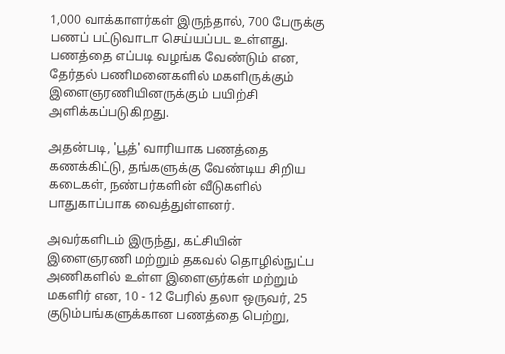1,000 வாக்காளர்கள் இருந்தால், 700 பேருக்கு பணப் பட்டுவாடா செய்யப்பட உள்ளது. பணத்தை எப்படி வழங்க வேண்டும் என, தேர்தல் பணிமனைகளில் மகளிருக்கும் இளைஞரணியினருக்கும் பயிற்சி அளிக்கப்படுகிறது.

அதன்படி, 'பூத்' வாரியாக பணத்தை கணக்கிட்டு, தங்களுக்கு வேண்டிய சிறிய கடைகள், நண்பர்களின் வீடுகளில் பாதுகாப்பாக வைத்துள்ளனர்.

அவர்களிடம் இருந்து, கட்சியின் இளைஞரணி மற்றும் தகவல் தொழில்நுட்ப அணிகளில் உள்ள இளைஞர்கள் மற்றும் மகளிர் என, 10 - 12 பேரில் தலா ஒருவர், 25 குடும்பங்களுக்கான பணத்தை பெற்று,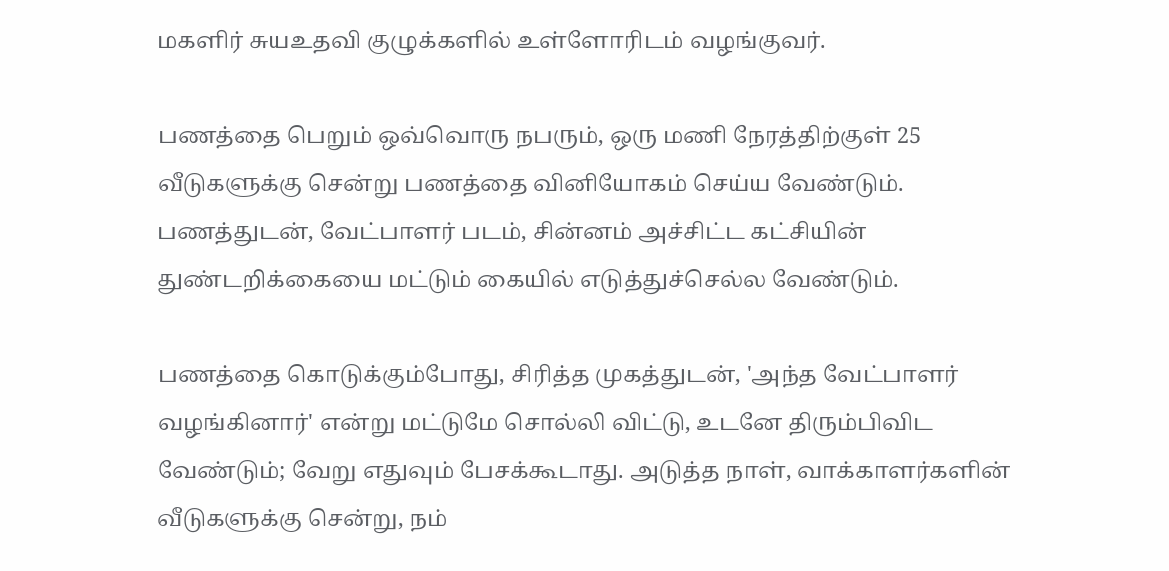மகளிர் சுயஉதவி குழுக்களில் உள்ளோரிடம் வழங்குவர்.

பணத்தை பெறும் ஒவ்வொரு நபரும், ஒரு மணி நேரத்திற்குள் 25 வீடுகளுக்கு சென்று பணத்தை வினியோகம் செய்ய வேண்டும். பணத்துடன், வேட்பாளர் படம், சின்னம் அச்சிட்ட கட்சியின் துண்டறிக்கையை மட்டும் கையில் எடுத்துச்செல்ல வேண்டும்.

பணத்தை கொடுக்கும்போது, சிரித்த முகத்துடன், 'அந்த வேட்பாளர் வழங்கினார்' என்று மட்டுமே சொல்லி விட்டு, உடனே திரும்பிவிட வேண்டும்; வேறு எதுவும் பேசக்கூடாது. அடுத்த நாள், வாக்காளர்களின் வீடுகளுக்கு சென்று, நம்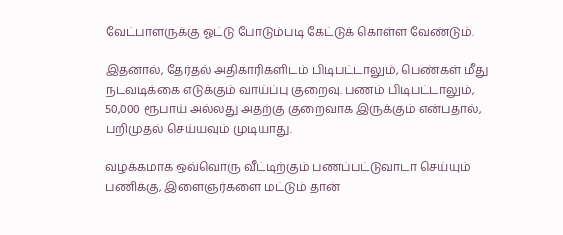வேட்பாளருக்கு ஓட்டு போடும்படி கேட்டுக் கொள்ள வேண்டும்.

இதனால், தேர்தல் அதிகாரிகளிடம் பிடிபட்டாலும், பெண்கள் மீது நடவடிக்கை எடுக்கும் வாய்ப்பு குறைவு. பணம் பிடிபட்டாலும், 50,000 ரூபாய் அல்லது அதற்கு குறைவாக இருக்கும் என்பதால், பறிமுதல் செய்யவும் முடியாது.

வழக்கமாக ஒவ்வொரு வீட்டிற்கும் பணப்பட்டுவாடா செய்யும் பணிக்கு, இளைஞர்களை மட்டும் தான்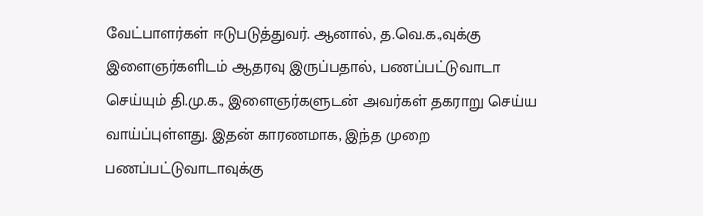வேட்பாளர்கள் ஈடுபடுத்துவர். ஆனால், த.வெ.க.,வுக்கு இளைஞர்களிடம் ஆதரவு இருப்பதால், பணப்பட்டுவாடா செய்யும் தி.மு.க., இளைஞர்களுடன் அவர்கள் தகராறு செய்ய வாய்ப்புள்ளது. இதன் காரணமாக, இந்த முறை பணப்பட்டுவாடாவுக்கு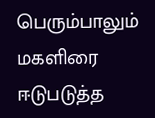பெரும்பாலும் மகளிரை ஈடுபடுத்த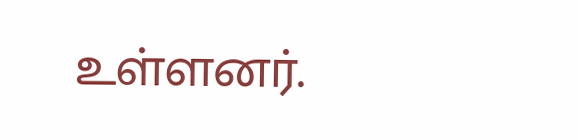உள்ளனர்.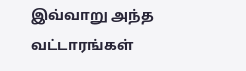இவ்வாறு அந்த வட்டாரங்கள்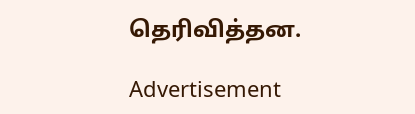தெரிவித்தன.

Advertisement